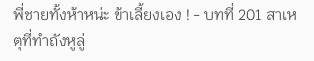พี่ชายทั้งห้าหน่ะ ข้าเลี้ยงเอง ! - บทที่ 201 สาเหตุที่ทำถังหูลู่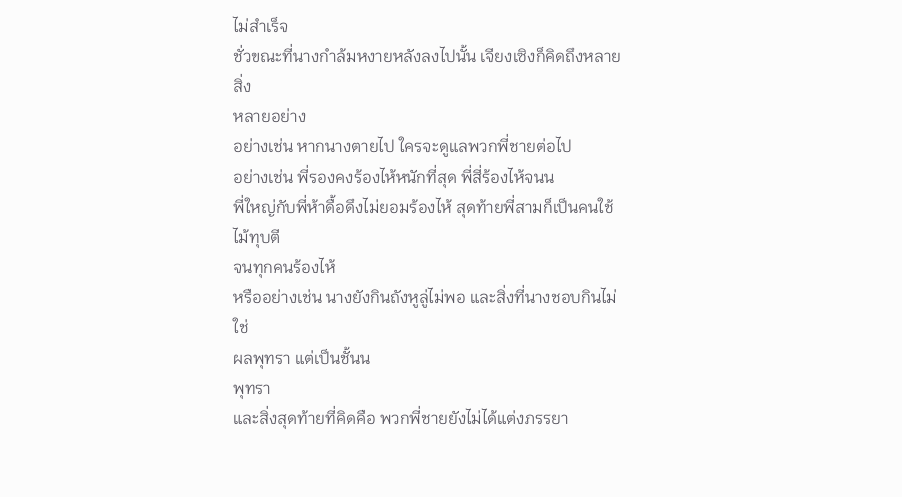ไม่สำเร็จ
ชั่วขณะที่นางกำล้มหงายหลังลงไปนั้น เจียงเซิงก็คิดถึงหลายสิ่ง
หลายอย่าง
อย่างเช่น หากนางตายไป ใครจะดูแลพวกพี่ชายต่อไป
อย่างเช่น พี่รองคงร้องไห้หนักที่สุด พี่สี่ร้องไห้จนน
พี่ใหญ่กับพี่ห้าดื้อดึงไม่ยอมร้องไห้ สุดท้ายพี่สามก็เป็นคนใช้ไม้ทุบตี
จนทุกคนร้องไห้
หรืออย่างเช่น นางยังกินถังหูลู่ไม่พอ และสิ่งที่นางชอบกินไม่ใช่
ผลพุทรา แต่เป็นชั้นน
พุทรา
และสิ่งสุดท้ายที่คิดคือ พวกพี่ชายยังไม่ได้แต่งภรรยา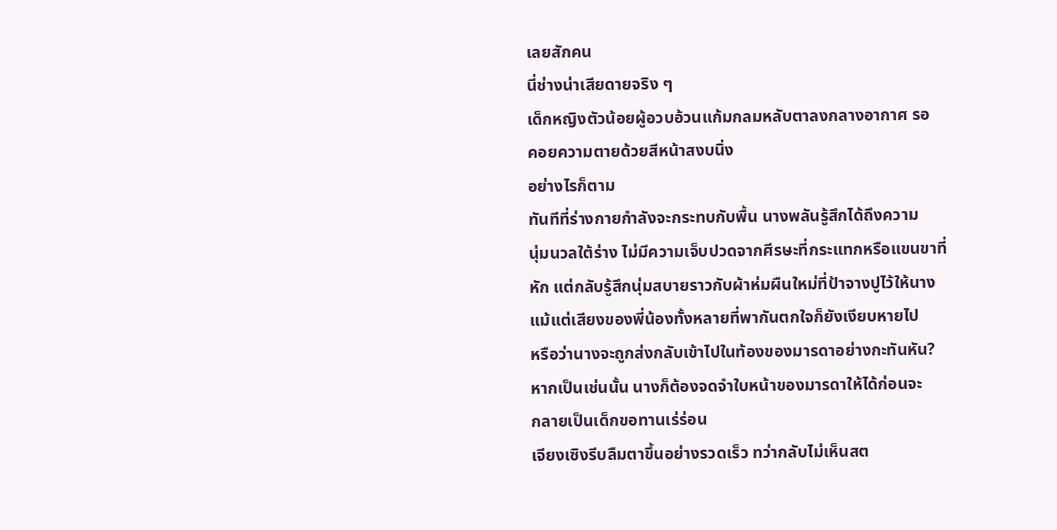เลยสักคน
นี่ช่างน่าเสียดายจริง ๆ
เด็กหญิงตัวน้อยผู้อวบอ้วนแก้มกลมหลับตาลงกลางอากาศ รอ
คอยความตายด้วยสีหน้าสงบนิ่ง
อย่างไรก็ตาม
ทันทีที่ร่างกายกำลังจะกระทบกับพื้น นางพลันรู้สึกได้ถึงความ
นุ่มนวลใต้ร่าง ไม่มีความเจ็บปวดจากศีรษะที่กระแทกหรือแขนขาที่
หัก แต่กลับรู้สึกนุ่มสบายราวกับผ้าห่มผืนใหม่ที่ป้าจางปูไว้ให้นาง
แม้แต่เสียงของพี่น้องทั้งหลายที่พากันตกใจก็ยังเงียบหายไป
หรือว่านางจะถูกส่งกลับเข้าไปในท้องของมารดาอย่างกะทันหัน?
หากเป็นเช่นนั้น นางก็ต้องจดจำใบหน้าของมารดาให้ได้ก่อนจะ
กลายเป็นเด็กขอทานเร่ร่อน
เจียงเซิงรีบลืมตาขึ้นอย่างรวดเร็ว ทว่ากลับไม่เห็นสต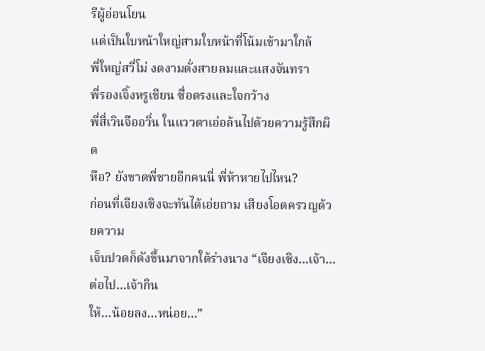รีผู้อ่อนโยน
แต่เป็นใบหน้าใหญ่สามใบหน้าที่โน้มเข้ามาใกล้
พี่ใหญ่สวี่โม่ งดงามดั่งสายลมและแสงจันทรา
พี่รองเจิ้งหรูเชียน ซื่อตรงและใจกว้าง
พี่สี่เวินจืออวิ่น ในแววตาเอ่อล้นไปด้วยความรู้สึกผิด
หือ? ยังขาดพี่ชายอีกคนนี่ พี่ห้าหายไปไหน?
ก่อนที่เจียงเซิงจะทันได้เอ่ยถาม เสียงโอดครวญด้วยความ
เจ็บปวดก็ดังขึ้นมาจากใต้ร่างนาง “เจียงเซิง…เจ้า…ต่อไป…เจ้ากิน
ให้…น้อยลง…หน่อย…”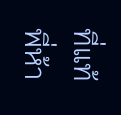ที่แท้พี่ห้า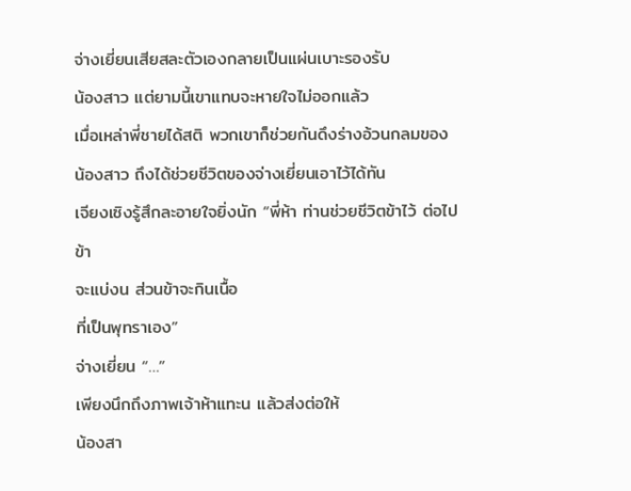จ่างเยี่ยนเสียสละตัวเองกลายเป็นแผ่นเบาะรองรับ
น้องสาว แต่ยามนี้เขาแทบจะหายใจไม่ออกแล้ว
เมื่อเหล่าพี่ชายได้สติ พวกเขาก็ช่วยกันดึงร่างอ้วนกลมของ
น้องสาว ถึงได้ช่วยชีวิตของจ่างเยี่ยนเอาไว้ได้ทัน
เจียงเซิงรู้สึกละอายใจยิ่งนัก “พี่ห้า ท่านช่วยชีวิตข้าไว้ ต่อไปข้า
จะแบ่งน ส่วนข้าจะกินเนื้อ
ที่เป็นพุทราเอง”
จ่างเยี่ยน “…”
เพียงนึกถึงภาพเจ้าห้าแทะน แล้วส่งต่อให้
น้องสา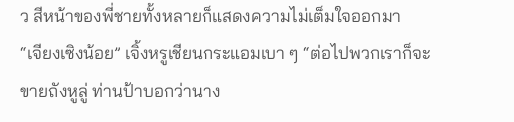ว สีหน้าของพี่ชายทั้งหลายก็แสดงความไม่เต็มใจออกมา
“เจียงเซิงน้อย” เจิ้งหรูเชียนกระแอมเบา ๆ “ต่อไปพวกเราก็จะ
ขายถังหูลู่ ท่านป้าบอกว่านาง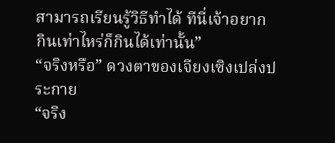สามารถเรียนรู้วิธีทำได้ ทีนี่เจ้าอยาก
กินเท่าไหร่ก็กินได้เท่านั้น”
“จริงหรือ” ดวงตาของเจียงเซิงเปล่งประกาย
“จริง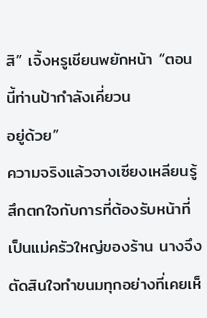สิ” เจิ้งหรูเชียนพยักหน้า “ตอนนี้ท่านป้ากำลังเคี่ยวน
อยู่ด้วย”
ความจริงแล้วจางเซียงเหลียนรู้สึกตกใจกับการที่ต้องรับหน้าที่
เป็นแม่ครัวใหญ่ของร้าน นางจึงตัดสินใจทำขนมทุกอย่างที่เคยเห็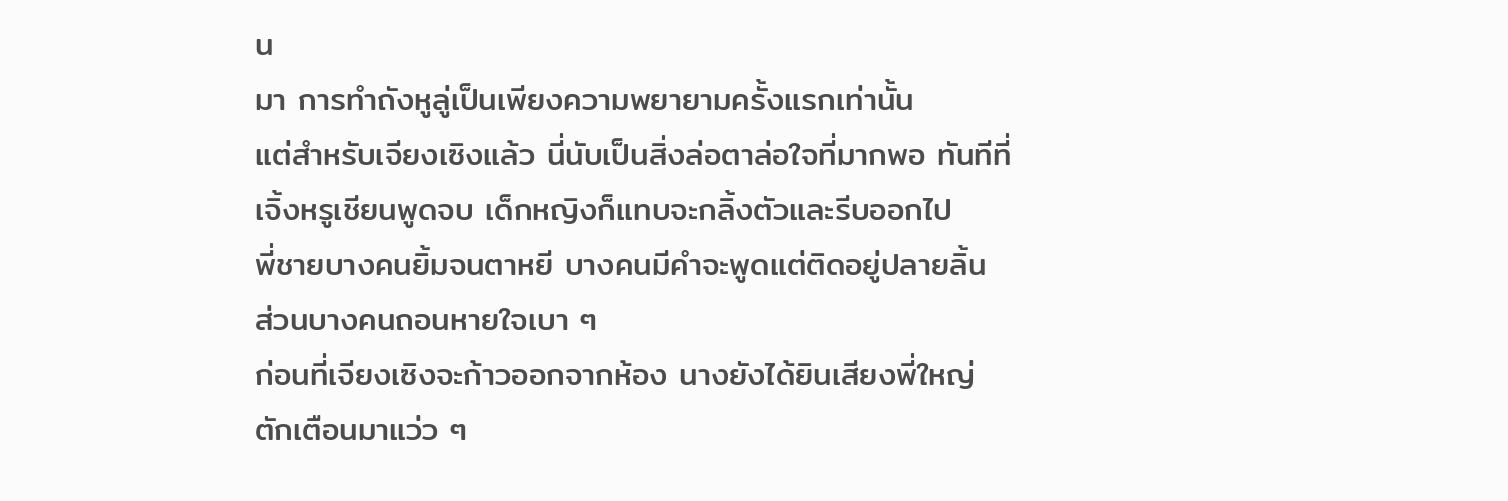น
มา การทำถังหูลู่เป็นเพียงความพยายามครั้งแรกเท่านั้น
แต่สำหรับเจียงเซิงแล้ว นี่นับเป็นสิ่งล่อตาล่อใจที่มากพอ ทันทีที่
เจิ้งหรูเชียนพูดจบ เด็กหญิงก็แทบจะกลิ้งตัวและรีบออกไป
พี่ชายบางคนยิ้มจนตาหยี บางคนมีคำจะพูดแต่ติดอยู่ปลายลิ้น
ส่วนบางคนถอนหายใจเบา ๆ
ก่อนที่เจียงเซิงจะก้าวออกจากห้อง นางยังได้ยินเสียงพี่ใหญ่
ตักเตือนมาแว่ว ๆ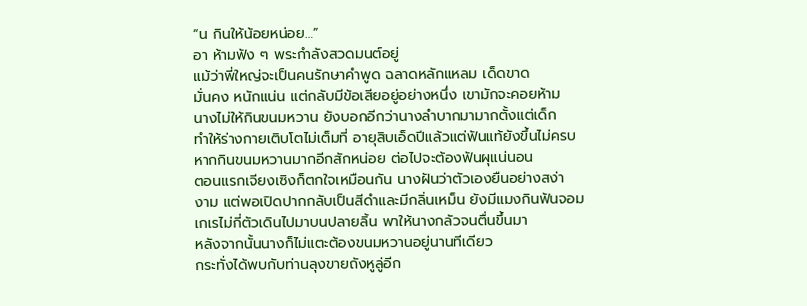“น กินให้น้อยหน่อย…”
อา ห้ามฟัง ๆ พระกำลังสวดมนต์อยู่
แม้ว่าพี่ใหญ่จะเป็นคนรักษาคำพูด ฉลาดหลักแหลม เด็ดขาด
มั่นคง หนักแน่น แต่กลับมีข้อเสียอยู่อย่างหนึ่ง เขามักจะคอยห้าม
นางไม่ให้กินขนมหวาน ยังบอกอีกว่านางลำบากมามากตั้งแต่เด็ก
ทำให้ร่างกายเติบโตไม่เต็มที่ อายุสิบเอ็ดปีแล้วแต่ฟันแท้ยังขึ้นไม่ครบ
หากกินขนมหวานมากอีกสักหน่อย ต่อไปจะต้องฟันผุแน่นอน
ตอนแรกเจียงเซิงก็ตกใจเหมือนกัน นางฝันว่าตัวเองยืนอย่างสง่า
งาม แต่พอเปิดปากกลับเป็นสีดำและมีกลิ่นเหม็น ยังมีแมงกินฟันจอม
เกเรไม่กี่ตัวเดินไปมาบนปลายลิ้น พาให้นางกลัวจนตื่นขึ้นมา
หลังจากนั้นนางก็ไม่แตะต้องขนมหวานอยู่นานทีเดียว
กระทั่งได้พบกับท่านลุงขายถังหูลู่อีก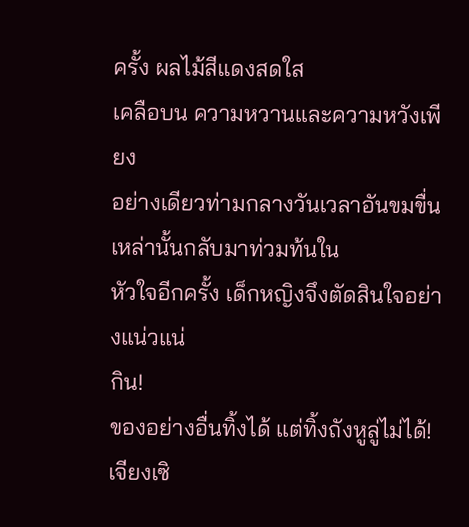ครั้ง ผลไม้สีแดงสดใส
เคลือบน ความหวานและความหวังเพียง
อย่างเดียวท่ามกลางวันเวลาอันขมขื่นเหล่านั้นกลับมาท่วมท้นใน
หัวใจอีกครั้ง เด็กหญิงจึงตัดสินใจอย่างแน่วแน่
กิน!
ของอย่างอื่นทิ้งได้ แต่ทิ้งถังหูลู่ไม่ได้!
เจียงเซิ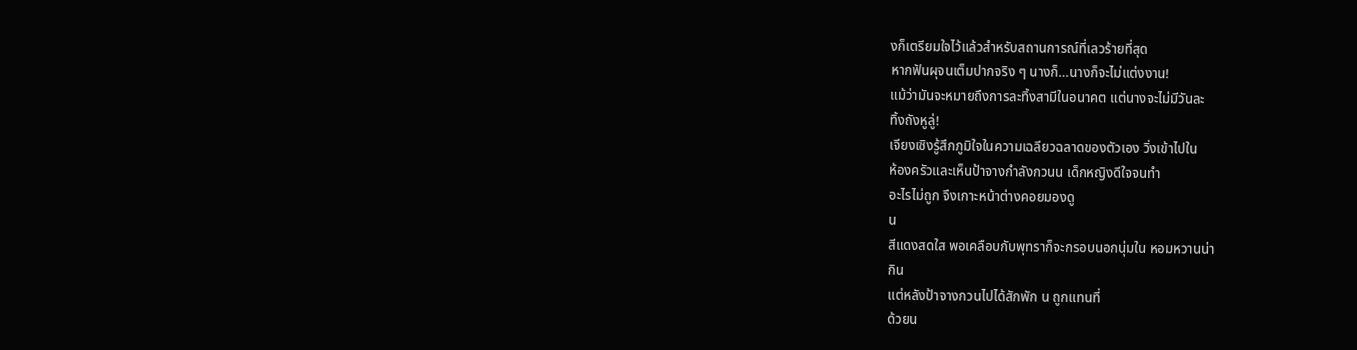งก็เตรียมใจไว้แล้วสำหรับสถานการณ์ที่เลวร้ายที่สุด
หากฟันผุจนเต็มปากจริง ๆ นางก็…นางก็จะไม่แต่งงาน!
แม้ว่ามันจะหมายถึงการละทิ้งสามีในอนาคต แต่นางจะไม่มีวันละ
ทิ้งถังหูลู่!
เจียงเซิงรู้สึกภูมิใจในความเฉลียวฉลาดของตัวเอง วิ่งเข้าไปใน
ห้องครัวและเห็นป้าจางกำลังกวนน เด็กหญิงดีใจจนทำ
อะไรไม่ถูก จึงเกาะหน้าต่างคอยมองดู
น
สีแดงสดใส พอเคลือบกับพุทราก็จะกรอบนอกนุ่มใน หอมหวานน่า
กิน
แต่หลังป้าจางกวนไปได้สักพัก น ถูกแทนที่
ด้วยน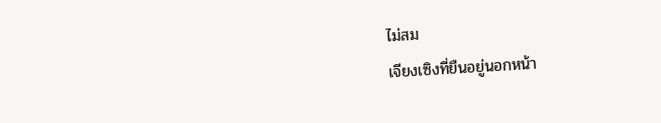ไม่สม
เจียงเซิงที่ยืนอยู่นอกหน้า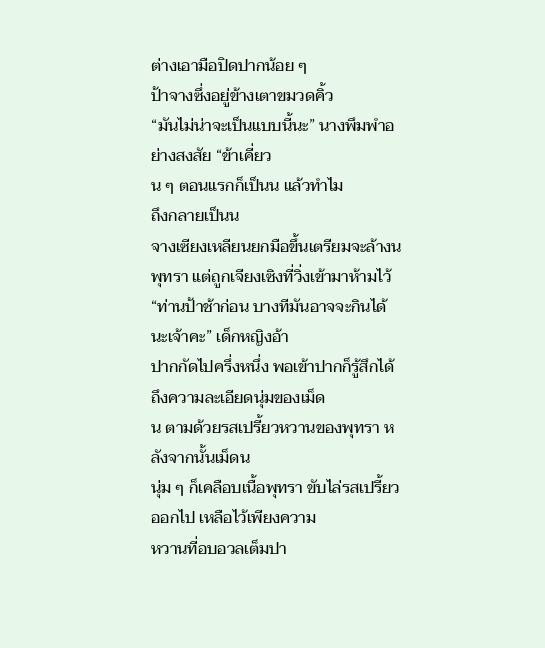ต่างเอามือปิดปากน้อย ๆ
ป้าจางซึ่งอยู่ข้างเตาขมวดคิ้ว
“มันไม่น่าจะเป็นแบบนี้นะ” นางพึมพำอย่างสงสัย “ข้าเคี่ยว
น ๆ ตอนแรกก็เป็นน แล้วทำไม
ถึงกลายเป็นน
จางเซียงเหลียนยกมือขึ้นเตรียมจะล้างน
พุทรา แต่ถูกเจียงเซิงที่วิ่งเข้ามาห้ามไว้
“ท่านป้าช้าก่อน บางทีมันอาจจะกินได้นะเจ้าคะ” เด็กหญิงอ้า
ปากกัดไปครึ่งหนึ่ง พอเข้าปากก็รู้สึกได้ถึงความละเอียดนุ่มของเม็ด
น ตามด้วยรสเปรี้ยวหวานของพุทรา หลังจากนั้นเม็ดน
นุ่ม ๆ ก็เคลือบเนื้อพุทรา ขับไล่รสเปรี้ยวออกไป เหลือไว้เพียงความ
หวานที่อบอวลเต็มปา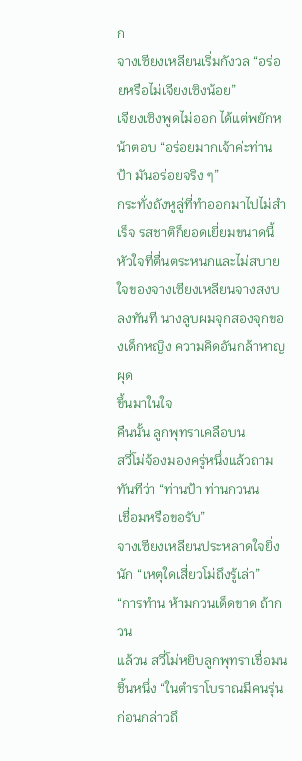ก
จางเซียงเหลียนเริ่มกังวล “อร่อยหรือไม่เจียงเซิงน้อย”
เจียงเซิงพูดไม่ออก ได้แต่พยักหน้าตอบ “อร่อยมากเจ้าค่ะท่าน
ป้า มันอร่อยจริง ๆ”
กระทั่งถังหูลู่ที่ทำออกมาไปไม่สำเร็จ รสชาติก็ยอดเยี่ยมขนาดนี้
หัวใจที่ตื่นตระหนกและไม่สบายใจของจางเซียงเหลียนจางสงบ
ลงทันที นางลูบผมจุกสองจุกของเด็กหญิง ความคิดอันกล้าหาญผุด
ขึ้นมาในใจ
คืนนั้น ลูกพุทราเคลือบน
สวี่โม่จ้องมองครู่หนึ่งแล้วถามทันทีว่า “ท่านป้า ท่านกวนน
เชื่อมหรือขอรับ”
จางเซียงเหลียนประหลาดใจยิ่งนัก “เหตุใดเสี่ยวโม่ถึงรู้เล่า”
“การทำน ห้ามกวนเด็ดขาด ถ้ากวน
แล้วน สวี่โม่หยิบลูกพุทราเชื่อมน
ชิ้นหนึ่ง “ในตำราโบราณมีคนรุ่นก่อนกล่าวถึ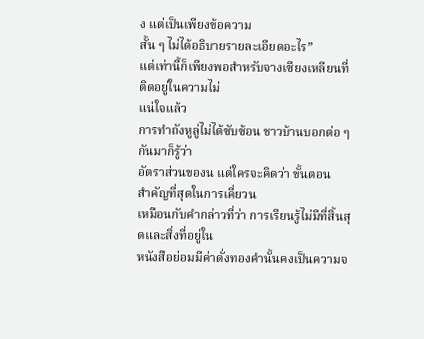ง แต่เป็นเพียงข้อความ
สั้น ๆ ไม่ได้อธิบายรายละเอียดอะไร”
แต่เท่านี้ก็เพียงพอสำหรับจางเซียงเหลียนที่ติดอยู่ในความไม่
แน่ใจแล้ว
การทำถังหูลู่ไม่ได้ซับซ้อน ชาวบ้านบอกต่อ ๆ กันมาก็รู้ว่า
อัตราส่วนของน แต่ใครจะคิดว่า ขั้นตอน
สำคัญที่สุดในการเคี่ยวน
เหมือนกับคำกล่าวที่ว่า การเรียนรู้ไม่มีที่สิ้นสุดและสิ่งที่อยู่ใน
หนังสือย่อมมีค่าดั่งทองคำนั้นคงเป็นความจ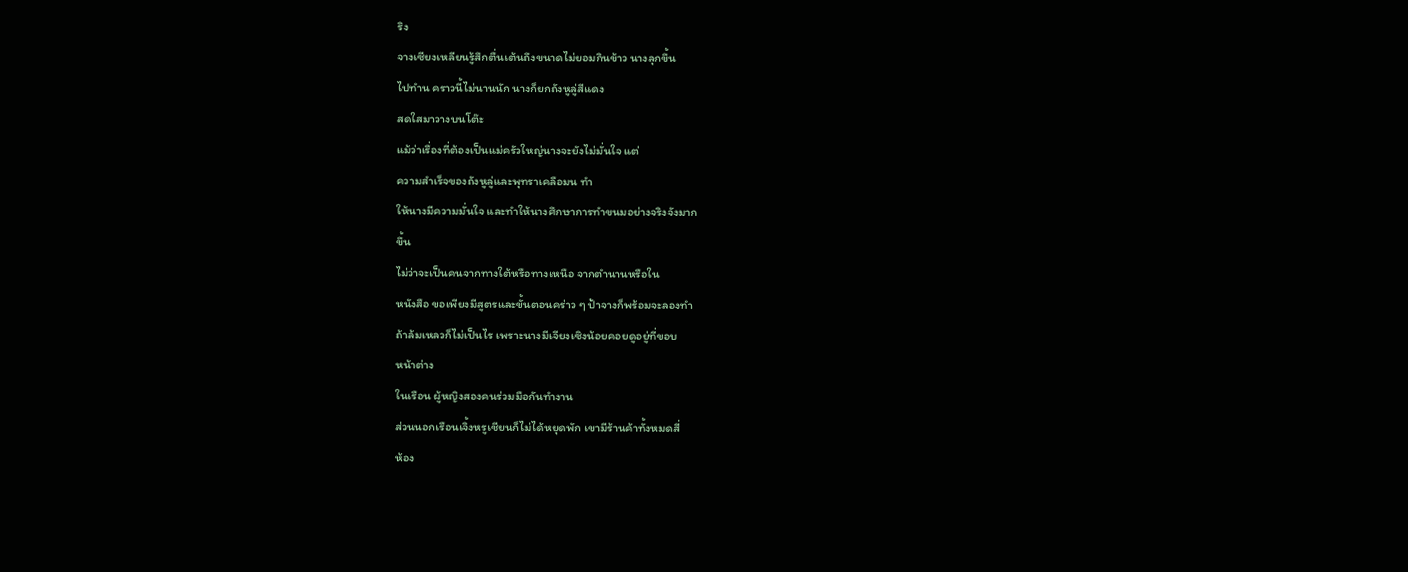ริง
จางเซียงเหลียนรู้สึกตื่นเต้นถึงขนาดไม่ยอมกินข้าว นางลุกขึ้น
ไปทำน คราวนี้ไม่นานนัก นางก็ยกถังหูลู่สีแดง
สดใสมาวางบนโต๊ะ
แม้ว่าเรื่องที่ต้องเป็นแม่ครัวใหญ่นางจะยังไม่มั่นใจ แต่
ความสำเร็จของถังหูลู่และพุทราเคลือมน ทำ
ให้นางมีความมั่นใจ และทำให้นางศึกษาการทำขนมอย่างจริงจังมาก
ขึ้น
ไม่ว่าจะเป็นคนจากทางใต้หรือทางเหนือ จากตำนานหรือใน
หนังสือ ขอเพียงมีสูตรและขั้นตอนคร่าว ๆ ป้าจางก็พร้อมจะลองทำ
ถ้าล้มเหลวก็ไม่เป็นไร เพราะนางมีเจียงเซิงน้อยคอยดูอยู่ที่ขอบ
หน้าต่าง
ในเรือน ผู้หญิงสองคนร่วมมือกันทำงาน
ส่วนนอกเรือนเจิ้งหรูเชียนก็ไม่ได้หยุดพัก เขามีร้านค้าทั้งหมดสี่
ห้อง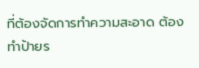ที่ต้องจัดการทำความสะอาด ต้องทำป้ายร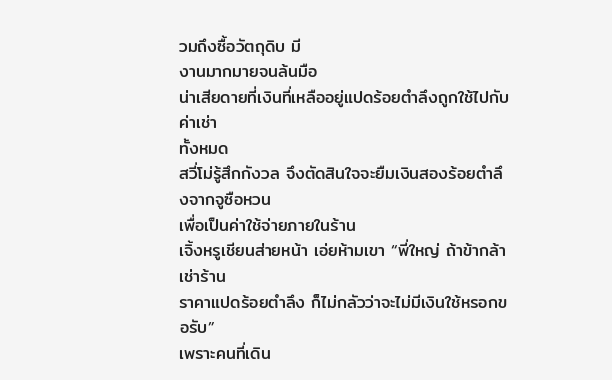วมถึงซื้อวัตถุดิบ มี
งานมากมายจนล้นมือ
น่าเสียดายที่เงินที่เหลืออยู่แปดร้อยตำลึงถูกใช้ไปกับค่าเช่า
ทั้งหมด
สวี่โม่รู้สึกกังวล จึงตัดสินใจจะยืมเงินสองร้อยตำลึงจากจูซือหวน
เพื่อเป็นค่าใช้จ่ายภายในร้าน
เจิ้งหรูเชียนส่ายหน้า เอ่ยห้ามเขา “พี่ใหญ่ ถ้าข้ากล้าเช่าร้าน
ราคาแปดร้อยตำลึง ก็ไม่กลัวว่าจะไม่มีเงินใช้หรอกขอรับ”
เพราะคนที่เดิน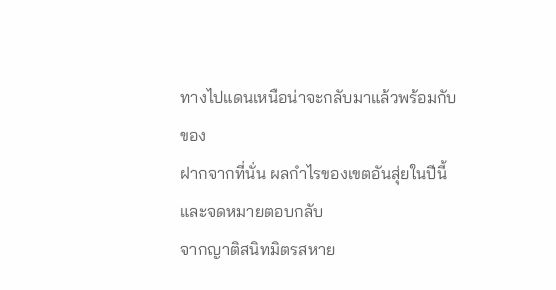ทางไปแดนเหนือน่าจะกลับมาแล้วพร้อมกับของ
ฝากจากที่นั่น ผลกำไรของเขตอันสุ่ยในปีนี้ และจดหมายตอบกลับ
จากญาติสนิทมิตรสหาย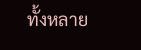ทั้งหลาย